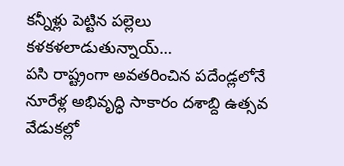కన్నీళ్లు పెట్టిన పల్లెలు కళకళలాడుతున్నాయ్…
పసి రాష్ట్రంగా అవతరించిన పదేండ్లలోనే నూరేళ్ల అభివృద్ధి సాకారం దశాబ్ది ఉత్సవ వేడుకల్లో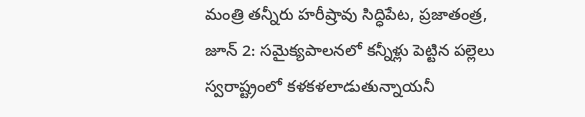మంత్రి తన్నీరు హరీష్రావు సిద్ధిపేట, ప్రజాతంత్ర, జూన్ 2: సమైక్యపాలనలో కన్నీళ్లు పెట్టిన పల్లెలు స్వరాష్ట్రంలో కళకళలాడుతున్నాయనీ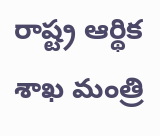రాష్ట్ర ఆర్థిక శాఖ మంత్రి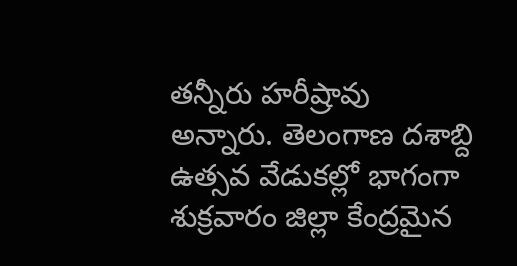తన్నీరు హరీష్రావు అన్నారు. తెలంగాణ దశాబ్ది ఉత్సవ వేడుకల్లో భాగంగా శుక్రవారం జిల్లా కేంద్రమైన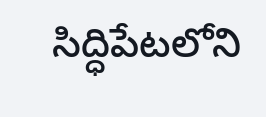సిద్ధిపేటలోని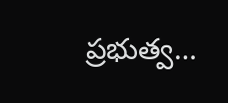ప్రభుత్వ…